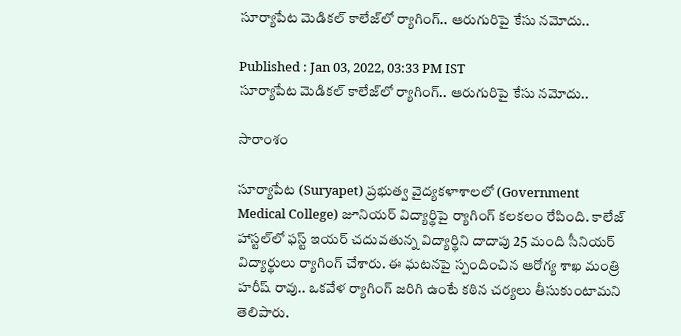సూర్యాపేట మెడికల్ కాలేజ్‌‌లో ర్యాగింగ్‌.. ఆరుగురిపై కేసు నమోదు..

Published : Jan 03, 2022, 03:33 PM IST
సూర్యాపేట మెడికల్ కాలేజ్‌‌లో ర్యాగింగ్‌.. ఆరుగురిపై కేసు నమోదు..

సారాంశం

సూర్యాపేట (Suryapet) ప్రభుత్వ వైద్యకళాశాలలో (Government Medical College) జూనియర్ విద్యార్థిపై ర్యాగింగ్ కలకలం రేపింది. కాలేజ్ హాస్టల్‌లో ఫస్ట్ ఇయర్ చదువతున్న విద్యార్థి‌ని దాదాపు 25 మంది సీనియర్ విద్యార్థులు ర్యాగింగ్ చేశారు. ఈ ఘటనపై స్పందించిన ఆరోగ్య శాఖ మంత్రి హరీష్ రావు.. ఒకవేళ ర్యాగింగ్ జరిగి ఉంటే కఠిన చర్యలు తీసుకుంటామని తెలిపారు.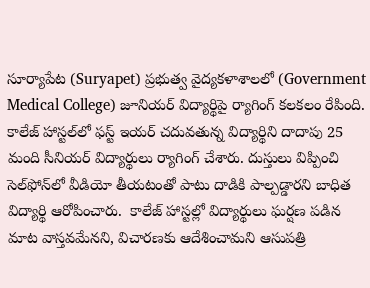సూర్యాపేట (Suryapet) ప్రభుత్వ వైద్యకళాశాలలో (Government Medical College) జూనియర్ విద్యార్థిపై ర్యాగింగ్ కలకలం రేపింది. కాలేజ్ హాస్టల్‌లో ఫస్ట్ ఇయర్ చదువతున్న విద్యార్థి‌ని దాదాపు 25 మంది సీనియర్ విద్యార్థులు ర్యాగింగ్ చేశారు. దుస్తులు విప్పించి సెల్‌ఫోన్‌లో వీడియో తీయటంతో పాటు దాడికి పాల్పడ్డారని బాధిత విద్యార్థి ఆరోపించారు.  కాలేజ్ హాస్టల్లో విద్యార్థులు ఘర్షణ పడిన మాట వాస్తవమేనని, విచారణకు ఆదేశించామని ఆసుపత్రి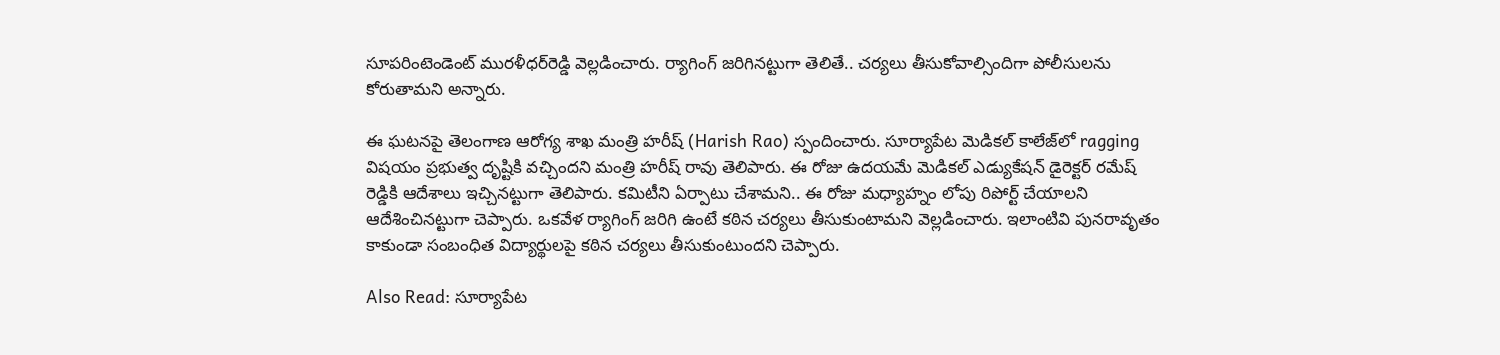సూపరింటెండెంట్ మురళీధర్‌రెడ్డి వెల్లడించారు. ర్యాగింగ్ జరిగినట్టుగా తెలితే.. చర్యలు తీసుకోవాల్సిందిగా పోలీసులను కోరుతామని అన్నారు.

ఈ ఘటనపై తెలంగాణ ఆరోగ్య శాఖ మంత్రి హరీష్ (Harish Rao) స్పందించారు. సూర్యాపేట మెడికల్ కాలేజ్‌లో ragging విషయం ప్రభుత్వ దృష్టికి వచ్చిందని మంత్రి హరీష్‌ రావు తెలిపారు. ఈ రోజు ఉదయమే మెడికల్ ఎడ్యుకేషన్ డైరెక్టర్ రమేష్ రెడ్డికి ఆదేశాలు ఇచ్చినట్టుగా తెలిపారు. కమిటీని ఏర్పాటు చేశామని.. ఈ రోజు మధ్యాహ్నం లోపు రిపోర్ట్ చేయాలని ఆదేశించినట్టుగా చెప్పారు. ఒకవేళ ర్యాగింగ్ జరిగి ఉంటే కఠిన చర్యలు తీసుకుంటామని వెల్లడించారు. ఇలాంటివి పునరావృతం కాకుండా సంబంధిత విద్యార్థులపై కఠిన చర్యలు తీసుకుంటుందని చెప్పారు.

Also Read: సూర్యాపేట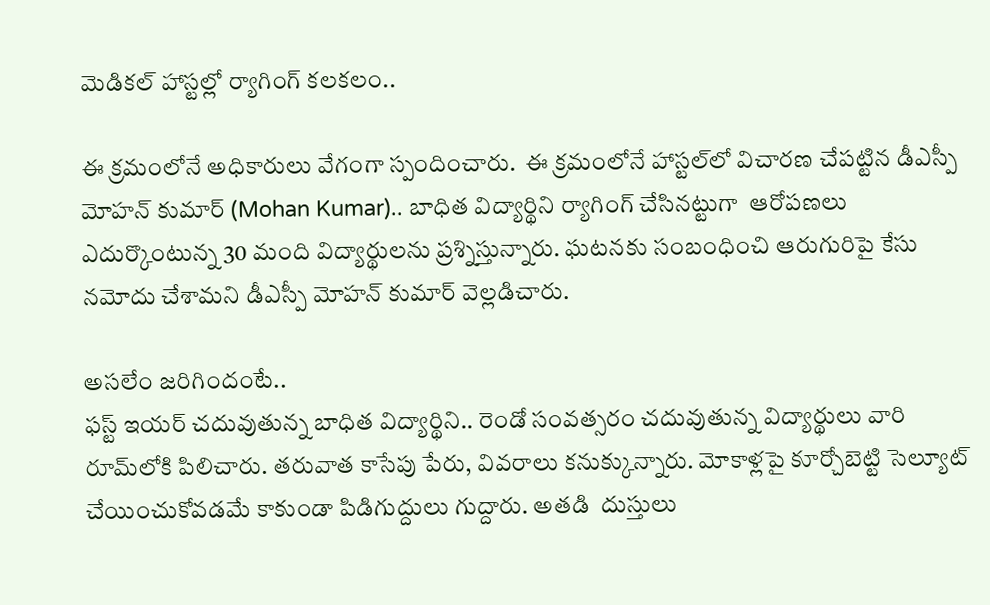మెడికల్ హాస్టల్లో ర్యాగింగ్ కలకలం..

ఈ క్రమంలోనే అధికారులు వేగంగా స్పందించారు.  ఈ క్రమంలోనే హాస్టల్‌లో విచారణ చేపట్టిన డీఎస్పీ మోహన్ కుమార్ (Mohan Kumar).. బాధిత విద్యార్థిని ర్యాగింగ్ చేసినట్టుగా  ఆరోపణలు ఎదుర్కొంటున్న 30 మంది విద్యార్థులను ప్రశ్నిస్తున్నారు. ఘటనకు సంబంధించి ఆరుగురిపై కేసు నమోదు చేశామని డీఎస్పీ మోహన్ కుమార్ వెల్లడిచారు.

అసలేం జరిగిందంటే..
ఫస్ట్ ఇయర్ చదువుతున్న బాధిత విద్యార్థిని.. రెండో సంవత్సరం చదువుతున్న విద్యార్థులు వారి రూమ్‌లోకి పిలిచారు. తరువాత కాసేపు పేరు, వివరాలు కనుక్కున్నారు. మోకాళ్లపై కూర్చోబెట్టి సెల్యూట్‌ చేయించుకోవడమే కాకుండా పిడిగుద్దులు గుద్దారు. అతడి  దుస్తులు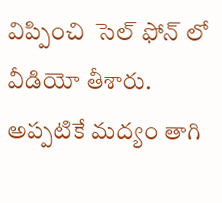విప్పించి  సెల్ ఫోన్ లో వీడియో తీశారు.  అప్పటికే మద్యం తాగి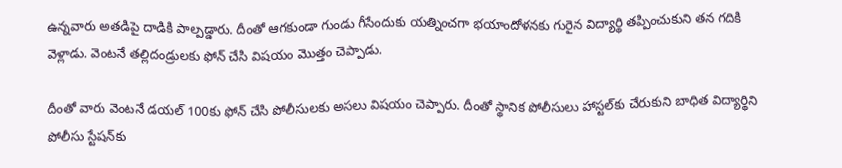ఉన్నవారు అతడిపై దాడికి పాల్పడ్డారు. దీంతో ఆగకుండా గుండు గీసేందుకు యత్నించగా భయాందోళనకు గురైన విద్యార్థి తప్పించుకుని తన గదికి వెళ్లాడు. వెంటనే తల్లిదండ్రులకు ఫోన్ చేసి విషయం మొత్తం చెప్పాడు.

దీంతో వారు వెంటనే డయల్ 100కు ఫోన్ చేసి పోలీసులకు అసలు విషయం చెప్పారు. దీంతో స్థానిక పోలీసులు హాస్టల్‌కు చేరుకుని బాధిత విద్యార్థిని పోలీసు స్టేషన్‌కు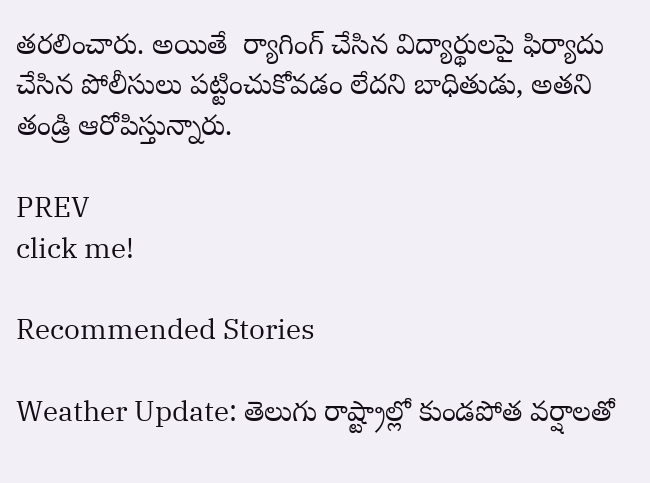తరలించారు. అయితే  ర్యాగింగ్ చేసిన విద్యార్థులపై ఫిర్యాదు చేసిన పోలీసులు పట్టించుకోవడం లేదని బాధితుడు, అతని తండ్రి ఆరోపిస్తున్నారు.

PREV
click me!

Recommended Stories

Weather Update: తెలుగు రాష్ట్రాల్లో కుండపోత వర్షాలతో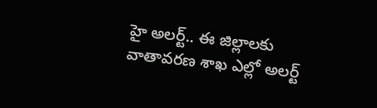హై అలర్ట్.. ఈ జిల్లాలకు వాతావరణ శాఖ ఎల్లో అలర్ట్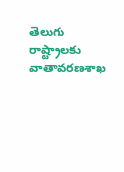తెలుగు రాష్ట్రాలకు వాతావరణశాఖ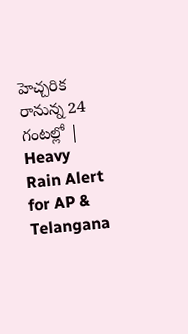హెచ్చరిక రానున్న 24 గంటల్లో | Heavy Rain Alert for AP & Telangana